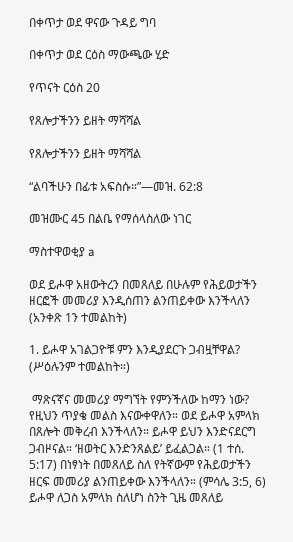በቀጥታ ወደ ዋናው ጉዳይ ግባ

በቀጥታ ወደ ርዕስ ማውጫው ሂድ

የጥናት ርዕስ 20

የጸሎታችንን ይዘት ማሻሻል

የጸሎታችንን ይዘት ማሻሻል

“ልባችሁን በፊቱ አፍስሱ።”—መዝ. 62:8

መዝሙር 45 በልቤ የማሰላስለው ነገር

ማስተዋወቂያ a

ወደ ይሖዋ አዘውትረን በመጸለይ በሁሉም የሕይወታችን ዘርፎች መመሪያ እንዲሰጠን ልንጠይቀው እንችላለን (አንቀጽ 1ን ተመልከት)

1. ይሖዋ አገልጋዮቹ ምን እንዲያደርጉ ጋብዟቸዋል? (ሥዕሉንም ተመልከት።)

 ማጽናኛና መመሪያ ማግኘት የምንችለው ከማን ነው? የዚህን ጥያቄ መልስ እናውቀዋለን። ወደ ይሖዋ አምላክ በጸሎት መቅረብ እንችላለን። ይሖዋ ይህን እንድናደርግ ጋብዞናል። ‘ዘወትር እንድንጸልይ’ ይፈልጋል። (1 ተሰ. 5:17) በነፃነት በመጸለይ ስለ የትኛውም የሕይወታችን ዘርፍ መመሪያ ልንጠይቀው እንችላለን። (ምሳሌ 3:5, 6) ይሖዋ ለጋስ አምላክ ስለሆነ ስንት ጊዜ መጸለይ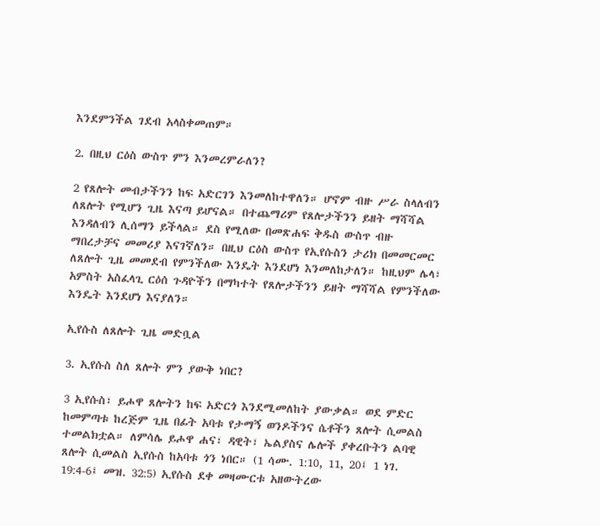እንደምንችል ገደብ አላስቀመጠም።

2. በዚህ ርዕስ ውስጥ ምን እንመረምራለን?

2 የጸሎት መብታችንን ከፍ አድርገን እንመለከተዋለን። ሆኖም ብዙ ሥራ ስላለብን ለጸሎት የሚሆን ጊዜ እናጣ ይሆናል። በተጨማሪም የጸሎታችንን ይዘት ማሻሻል እንዳለብን ሊሰማን ይችላል። ደስ የሚለው በመጽሐፍ ቅዱስ ውስጥ ብዙ ማበረታቻና መመሪያ እናገኛለን። በዚህ ርዕስ ውስጥ የኢየሱስን ታሪክ በመመርመር ለጸሎት ጊዜ መመደብ የምንችለው እንዴት እንደሆነ እንመለከታለን። ከዚህም ሌላ፣ አምስት አስፈላጊ ርዕሰ ጉዳዮችን በማካተት የጸሎታችንን ይዘት ማሻሻል የምንችለው እንዴት እንደሆነ እናያለን።

ኢየሱስ ለጸሎት ጊዜ መድቧል

3. ኢየሱስ ስለ ጸሎት ምን ያውቅ ነበር?

3 ኢየሱስ፣ ይሖዋ ጸሎትን ከፍ አድርጎ እንደሚመለከት ያውቃል። ወደ ምድር ከመምጣቱ ከረጅም ጊዜ በፊት አባቱ የታማኝ ወንዶችንና ሴቶችን ጸሎት ሲመልስ ተመልክቷል። ለምሳሌ ይሖዋ ሐና፣ ዳዊት፣ ኤልያስና ሌሎች ያቀረቡትን ልባዊ ጸሎት ሲመልስ ኢየሱስ ከአባቱ ጎን ነበር። (1 ሳሙ. 1:10, 11, 20፤ 1 ነገ. 19:4-6፤ መዝ. 32:5) ኢየሱስ ደቀ መዛሙርቱ አዘውትረው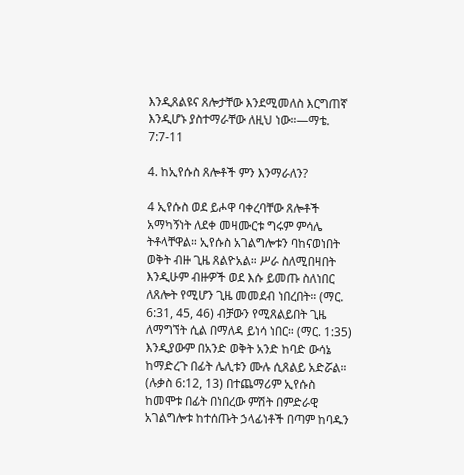እንዲጸልዩና ጸሎታቸው እንደሚመለስ እርግጠኛ እንዲሆኑ ያስተማራቸው ለዚህ ነው።—ማቴ. 7:7-11

4. ከኢየሱስ ጸሎቶች ምን እንማራለን?

4 ኢየሱስ ወደ ይሖዋ ባቀረባቸው ጸሎቶች አማካኝነት ለደቀ መዛሙርቱ ግሩም ምሳሌ ትቶላቸዋል። ኢየሱስ አገልግሎቱን ባከናወነበት ወቅት ብዙ ጊዜ ጸልዮአል። ሥራ ስለሚበዛበት እንዲሁም ብዙዎች ወደ እሱ ይመጡ ስለነበር ለጸሎት የሚሆን ጊዜ መመደብ ነበረበት። (ማር. 6:31, 45, 46) ብቻውን የሚጸልይበት ጊዜ ለማግኘት ሲል በማለዳ ይነሳ ነበር። (ማር. 1:35) እንዲያውም በአንድ ወቅት አንድ ከባድ ውሳኔ ከማድረጉ በፊት ሌሊቱን ሙሉ ሲጸልይ አድሯል። (ሉቃስ 6:12, 13) በተጨማሪም ኢየሱስ ከመሞቱ በፊት በነበረው ምሽት በምድራዊ አገልግሎቱ ከተሰጡት ኃላፊነቶች በጣም ከባዱን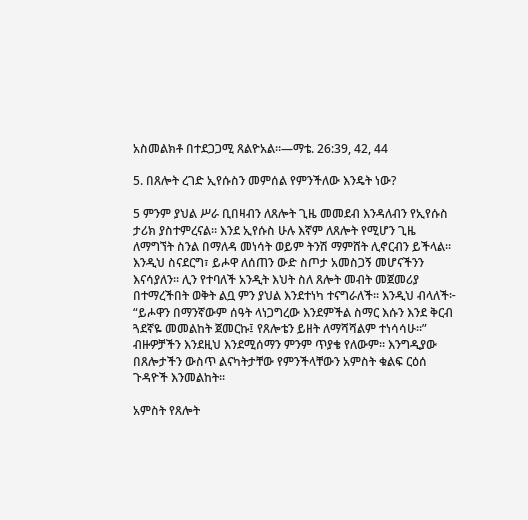አስመልክቶ በተደጋጋሚ ጸልዮአል።—ማቴ. 26:39, 42, 44

5. በጸሎት ረገድ ኢየሱስን መምሰል የምንችለው እንዴት ነው?

5 ምንም ያህል ሥራ ቢበዛብን ለጸሎት ጊዜ መመደብ እንዳለብን የኢየሱስ ታሪክ ያስተምረናል። እንደ ኢየሱስ ሁሉ እኛም ለጸሎት የሚሆን ጊዜ ለማግኘት ስንል በማለዳ መነሳት ወይም ትንሽ ማምሸት ሊኖርብን ይችላል። እንዲህ ስናደርግ፣ ይሖዋ ለሰጠን ውድ ስጦታ አመስጋኝ መሆናችንን እናሳያለን። ሊን የተባለች አንዲት እህት ስለ ጸሎት መብት መጀመሪያ በተማረችበት ወቅት ልቧ ምን ያህል እንደተነካ ተናግራለች። እንዲህ ብላለች፦ “ይሖዋን በማንኛውም ሰዓት ላነጋግረው እንደምችል ስማር እሱን እንደ ቅርብ ጓደኛዬ መመልከት ጀመርኩ፤ የጸሎቴን ይዘት ለማሻሻልም ተነሳሳሁ።” ብዙዎቻችን እንደዚህ እንደሚሰማን ምንም ጥያቄ የለውም። እንግዲያው በጸሎታችን ውስጥ ልናካትታቸው የምንችላቸውን አምስት ቁልፍ ርዕሰ ጉዳዮች እንመልከት።

አምስት የጸሎት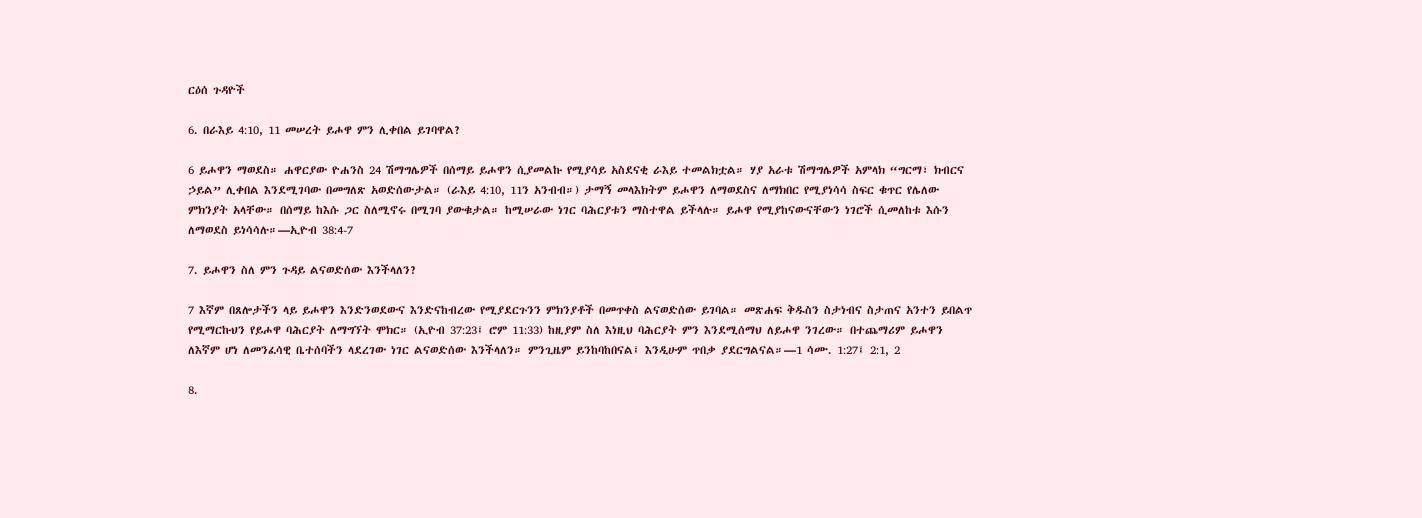ርዕሰ ጉዳዮች

6. በራእይ 4:10, 11 መሠረት ይሖዋ ምን ሊቀበል ይገባዋል?

6 ይሖዋን ማወደስ። ሐዋርያው ዮሐንስ 24 ሽማግሌዎች በሰማይ ይሖዋን ሲያመልኩ የሚያሳይ አስደናቂ ራእይ ተመልክቷል። ሃያ አራቱ ሽማግሌዎች አምላክ “ግርማ፣ ክብርና ኃይል” ሊቀበል እንደሚገባው በመግለጽ አወድሰውታል። (ራእይ 4:10, 11ን አንብብ።) ታማኝ መላእክትም ይሖዋን ለማወደስና ለማክበር የሚያነሳሳ ስፍር ቁጥር የሌለው ምክንያት አላቸው። በሰማይ ከእሱ ጋር ስለሚኖሩ በሚገባ ያውቁታል። ከሚሠራው ነገር ባሕርያቱን ማስተዋል ይችላሉ። ይሖዋ የሚያከናውናቸውን ነገሮች ሲመለከቱ እሱን ለማወደስ ይነሳሳሉ።—ኢዮብ 38:4-7

7. ይሖዋን ስለ ምን ጉዳይ ልናወድሰው እንችላለን?

7 እኛም በጸሎታችን ላይ ይሖዋን እንድንወደውና እንድናከብረው የሚያደርጉንን ምክንያቶች በመጥቀስ ልናወድሰው ይገባል። መጽሐፍ ቅዱስን ስታነብና ስታጠና አንተን ይበልጥ የሚማርኩህን የይሖዋ ባሕርያት ለማግኘት ሞክር። (ኢዮብ 37:23፤ ሮም 11:33) ከዚያም ስለ እነዚህ ባሕርያት ምን እንደሚሰማህ ለይሖዋ ንገረው። በተጨማሪም ይሖዋን ለእኛም ሆነ ለመንፈሳዊ ቤተሰባችን ላደረገው ነገር ልናወድሰው እንችላለን። ምንጊዜም ይንከባከበናል፤ እንዲሁም ጥበቃ ያደርግልናል።—1 ሳሙ. 1:27፤ 2:1, 2

8.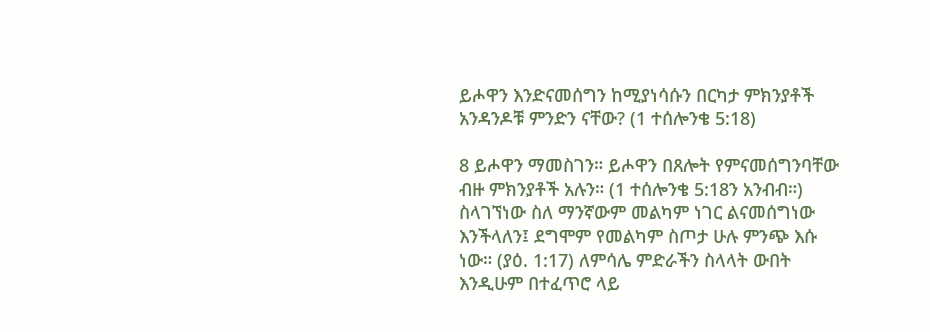ይሖዋን እንድናመሰግን ከሚያነሳሱን በርካታ ምክንያቶች አንዳንዶቹ ምንድን ናቸው? (1 ተሰሎንቄ 5:18)

8 ይሖዋን ማመስገን። ይሖዋን በጸሎት የምናመሰግንባቸው ብዙ ምክንያቶች አሉን። (1 ተሰሎንቄ 5:18ን አንብብ።) ስላገኘነው ስለ ማንኛውም መልካም ነገር ልናመሰግነው እንችላለን፤ ደግሞም የመልካም ስጦታ ሁሉ ምንጭ እሱ ነው። (ያዕ. 1:17) ለምሳሌ ምድራችን ስላላት ውበት እንዲሁም በተፈጥሮ ላይ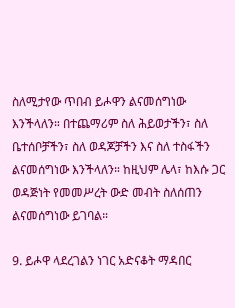ስለሚታየው ጥበብ ይሖዋን ልናመሰግነው እንችላለን። በተጨማሪም ስለ ሕይወታችን፣ ስለ ቤተሰቦቻችን፣ ስለ ወዳጆቻችን እና ስለ ተስፋችን ልናመሰግነው እንችላለን። ከዚህም ሌላ፣ ከእሱ ጋር ወዳጅነት የመመሥረት ውድ መብት ስለሰጠን ልናመሰግነው ይገባል።

9. ይሖዋ ላደረገልን ነገር አድናቆት ማዳበር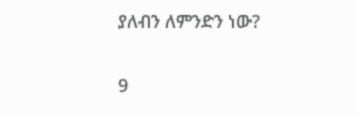ያለብን ለምንድን ነው?

9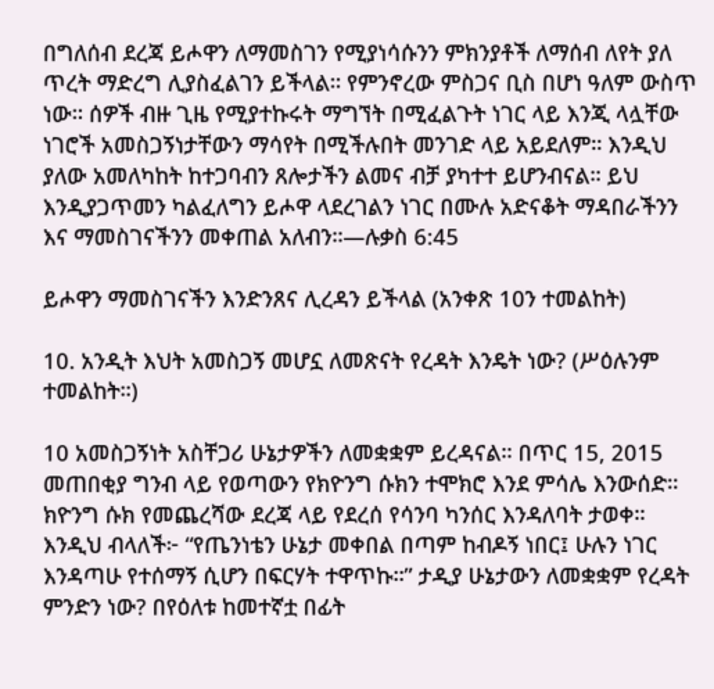በግለሰብ ደረጃ ይሖዋን ለማመስገን የሚያነሳሱንን ምክንያቶች ለማሰብ ለየት ያለ ጥረት ማድረግ ሊያስፈልገን ይችላል። የምንኖረው ምስጋና ቢስ በሆነ ዓለም ውስጥ ነው። ሰዎች ብዙ ጊዜ የሚያተኩሩት ማግኘት በሚፈልጉት ነገር ላይ እንጂ ላሏቸው ነገሮች አመስጋኝነታቸውን ማሳየት በሚችሉበት መንገድ ላይ አይደለም። እንዲህ ያለው አመለካከት ከተጋባብን ጸሎታችን ልመና ብቻ ያካተተ ይሆንብናል። ይህ እንዲያጋጥመን ካልፈለግን ይሖዋ ላደረገልን ነገር በሙሉ አድናቆት ማዳበራችንን እና ማመስገናችንን መቀጠል አለብን።—ሉቃስ 6:45

ይሖዋን ማመስገናችን እንድንጸና ሊረዳን ይችላል (አንቀጽ 10ን ተመልከት)

10. አንዲት እህት አመስጋኝ መሆኗ ለመጽናት የረዳት እንዴት ነው? (ሥዕሉንም ተመልከት።)

10 አመስጋኝነት አስቸጋሪ ሁኔታዎችን ለመቋቋም ይረዳናል። በጥር 15, 2015 መጠበቂያ ግንብ ላይ የወጣውን የክዮንግ ሱክን ተሞክሮ እንደ ምሳሌ እንውሰድ። ክዮንግ ሱክ የመጨረሻው ደረጃ ላይ የደረሰ የሳንባ ካንሰር እንዳለባት ታወቀ። እንዲህ ብላለች፦ “የጤንነቴን ሁኔታ መቀበል በጣም ከብዶኝ ነበር፤ ሁሉን ነገር እንዳጣሁ የተሰማኝ ሲሆን በፍርሃት ተዋጥኩ።” ታዲያ ሁኔታውን ለመቋቋም የረዳት ምንድን ነው? በየዕለቱ ከመተኛቷ በፊት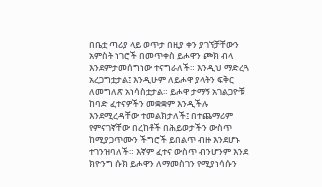በቤቷ ጣሪያ ላይ ወጥታ በዚያ ቀን ያገኘቻቸውን አምስት ነገሮች በመጥቀስ ይሖዋን ጮክ ብላ እንደምታመሰግነው ተናግራለች። እንዲህ ማድረጓ አረጋግቷታል፤ እንዲሁም ለይሖዋ ያላትን ፍቅር ለመግለጽ አነሳስቷታል። ይሖዋ ታማኝ አገልጋዮቹ ከባድ ፈተናዎችን መቋቋም እንዲችሉ እንደሚረዳቸው ተመልክታለች፤ በተጨማሪም የምናገኛቸው በረከቶች በሕይወታችን ውስጥ ከሚያጋጥሙን ችግሮች ይበልጥ ብዙ እንደሆኑ ተገንዝባለች። እኛም ፈተና ውስጥ ብንሆንም እንደ ክዮንግ ሱክ ይሖዋን ለማመስገን የሚያነሳሱን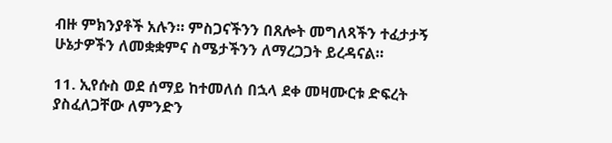ብዙ ምክንያቶች አሉን። ምስጋናችንን በጸሎት መግለጻችን ተፈታታኝ ሁኔታዎችን ለመቋቋምና ስሜታችንን ለማረጋጋት ይረዳናል።

11. ኢየሱስ ወደ ሰማይ ከተመለሰ በኋላ ደቀ መዛሙርቱ ድፍረት ያስፈለጋቸው ለምንድን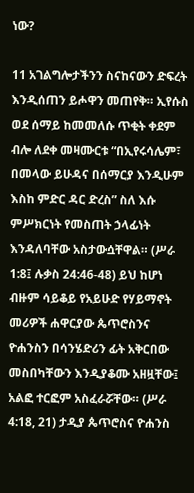ነው?

11 አገልግሎታችንን ስናከናውን ድፍረት እንዲሰጠን ይሖዋን መጠየቅ። ኢየሱስ ወደ ሰማይ ከመመለሱ ጥቂት ቀደም ብሎ ለደቀ መዛሙርቱ “በኢየሩሳሌም፣ በመላው ይሁዳና በሰማርያ እንዲሁም እስከ ምድር ዳር ድረስ” ስለ እሱ ምሥክርነት የመስጠት ኃላፊነት እንዳለባቸው አስታውሷቸዋል። (ሥራ 1:8፤ ሉቃስ 24:46-48) ይህ ከሆነ ብዙም ሳይቆይ የአይሁድ የሃይማኖት መሪዎች ሐዋርያው ጴጥሮስንና ዮሐንስን በሳንሄድሪን ፊት አቅርበው መስበካቸውን እንዲያቆሙ አዘዟቸው፤ አልፎ ተርፎም አስፈራሯቸው። (ሥራ 4:18, 21) ታዲያ ጴጥሮስና ዮሐንስ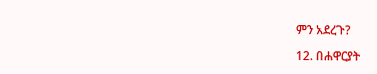ምን አደረጉ?

12. በሐዋርያት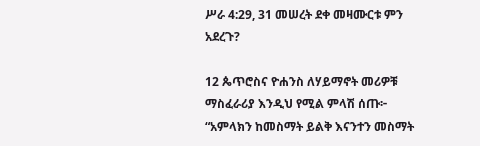ሥራ 4:29, 31 መሠረት ደቀ መዛሙርቱ ምን አደረጉ?

12 ጴጥሮስና ዮሐንስ ለሃይማኖት መሪዎቹ ማስፈራሪያ እንዲህ የሚል ምላሽ ሰጡ፦ “አምላክን ከመስማት ይልቅ እናንተን መስማት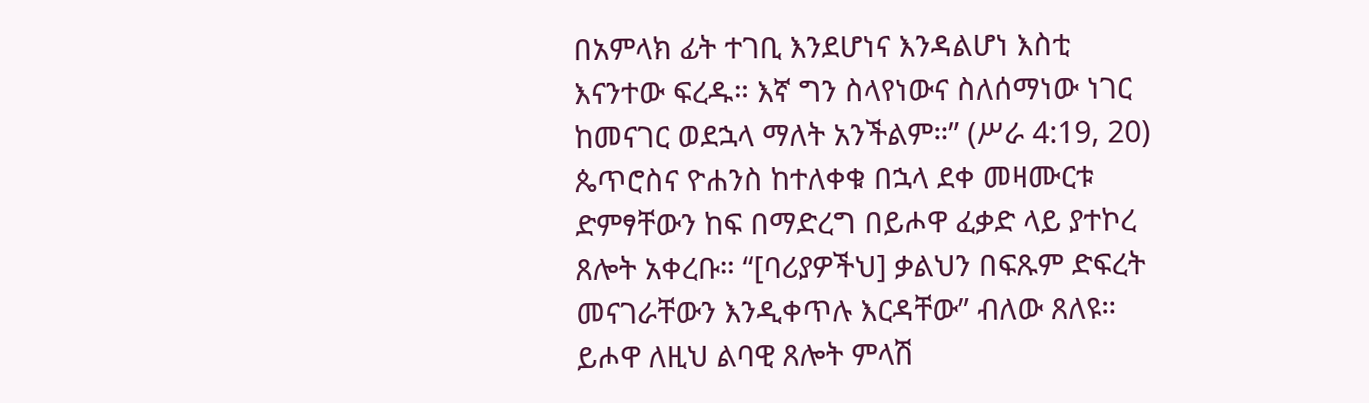በአምላክ ፊት ተገቢ እንደሆነና እንዳልሆነ እስቲ እናንተው ፍረዱ። እኛ ግን ስላየነውና ስለሰማነው ነገር ከመናገር ወደኋላ ማለት አንችልም።” (ሥራ 4:19, 20) ጴጥሮስና ዮሐንስ ከተለቀቁ በኋላ ደቀ መዛሙርቱ ድምፃቸውን ከፍ በማድረግ በይሖዋ ፈቃድ ላይ ያተኮረ ጸሎት አቀረቡ። “[ባሪያዎችህ] ቃልህን በፍጹም ድፍረት መናገራቸውን እንዲቀጥሉ እርዳቸው” ብለው ጸለዩ። ይሖዋ ለዚህ ልባዊ ጸሎት ምላሽ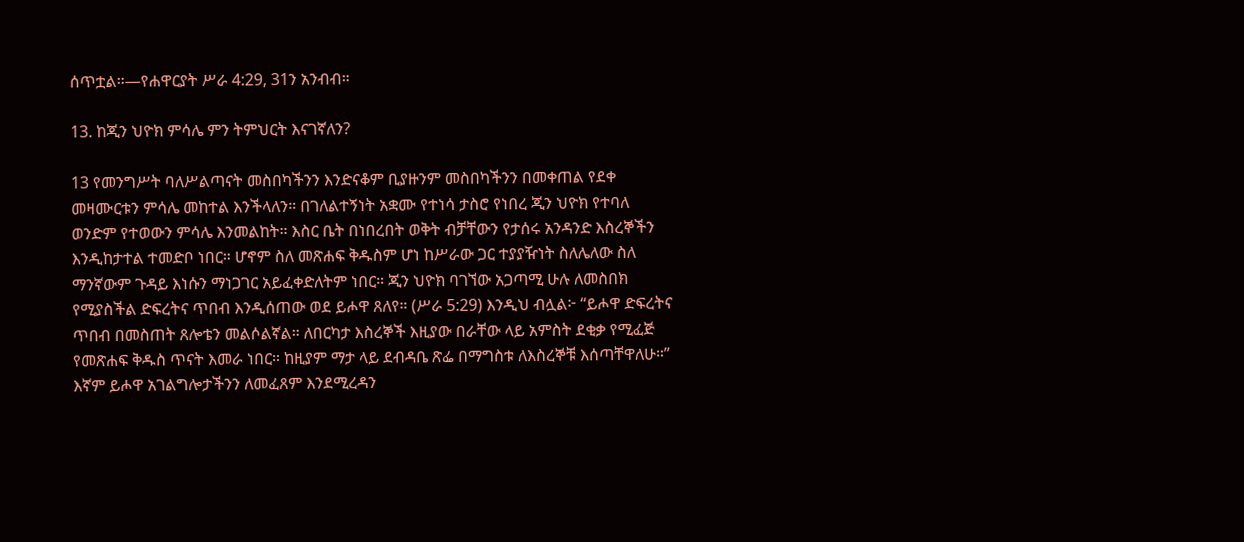ሰጥቷል።—የሐዋርያት ሥራ 4:29, 31ን አንብብ።

13. ከጂን ህዮክ ምሳሌ ምን ትምህርት እናገኛለን?

13 የመንግሥት ባለሥልጣናት መስበካችንን እንድናቆም ቢያዙንም መስበካችንን በመቀጠል የደቀ መዛሙርቱን ምሳሌ መከተል እንችላለን። በገለልተኝነት አቋሙ የተነሳ ታስሮ የነበረ ጂን ህዮክ የተባለ ወንድም የተወውን ምሳሌ እንመልከት። እስር ቤት በነበረበት ወቅት ብቻቸውን የታሰሩ አንዳንድ እስረኞችን እንዲከታተል ተመድቦ ነበር። ሆኖም ስለ መጽሐፍ ቅዱስም ሆነ ከሥራው ጋር ተያያዥነት ስለሌለው ስለ ማንኛውም ጉዳይ እነሱን ማነጋገር አይፈቀድለትም ነበር። ጂን ህዮክ ባገኘው አጋጣሚ ሁሉ ለመስበክ የሚያስችል ድፍረትና ጥበብ እንዲሰጠው ወደ ይሖዋ ጸለየ። (ሥራ 5:29) እንዲህ ብሏል፦ “ይሖዋ ድፍረትና ጥበብ በመስጠት ጸሎቴን መልሶልኛል። ለበርካታ እስረኞች እዚያው በራቸው ላይ አምስት ደቂቃ የሚፈጅ የመጽሐፍ ቅዱስ ጥናት እመራ ነበር። ከዚያም ማታ ላይ ደብዳቤ ጽፌ በማግስቱ ለእስረኞቹ እሰጣቸዋለሁ።” እኛም ይሖዋ አገልግሎታችንን ለመፈጸም እንደሚረዳን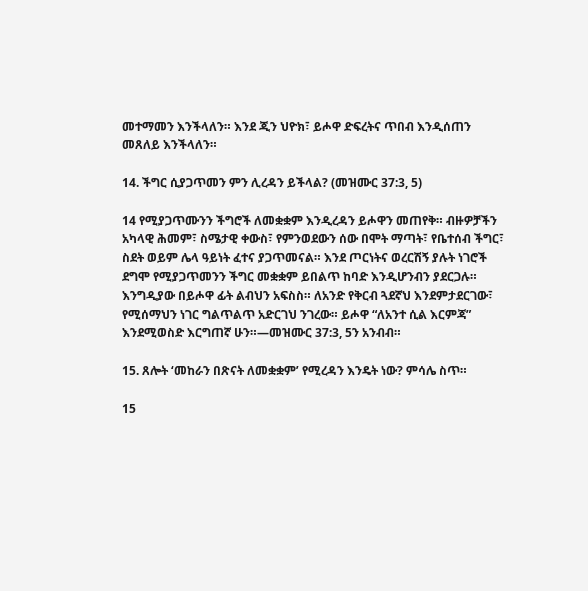መተማመን እንችላለን። እንደ ጂን ህዮክ፣ ይሖዋ ድፍረትና ጥበብ እንዲሰጠን መጸለይ እንችላለን።

14. ችግር ሲያጋጥመን ምን ሊረዳን ይችላል? (መዝሙር 37:3, 5)

14 የሚያጋጥሙንን ችግሮች ለመቋቋም እንዲረዳን ይሖዋን መጠየቅ። ብዙዎቻችን አካላዊ ሕመም፣ ስሜታዊ ቀውስ፣ የምንወደውን ሰው በሞት ማጣት፣ የቤተሰብ ችግር፣ ስደት ወይም ሌላ ዓይነት ፈተና ያጋጥመናል። እንደ ጦርነትና ወረርሽኝ ያሉት ነገሮች ደግሞ የሚያጋጥመንን ችግር መቋቋም ይበልጥ ከባድ እንዲሆንብን ያደርጋሉ። እንግዲያው በይሖዋ ፊት ልብህን አፍስስ። ለአንድ የቅርብ ጓደኛህ እንደምታደርገው፣ የሚሰማህን ነገር ግልጥልጥ አድርገህ ንገረው። ይሖዋ “ለአንተ ሲል እርምጃ” እንደሚወስድ እርግጠኛ ሁን።—መዝሙር 37:3, 5ን አንብብ።

15. ጸሎት ‘መከራን በጽናት ለመቋቋም’ የሚረዳን እንዴት ነው? ምሳሌ ስጥ።

15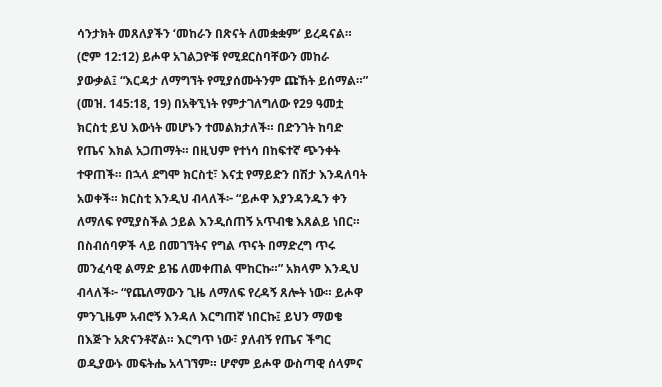ሳንታክት መጸለያችን ‘መከራን በጽናት ለመቋቋም’ ይረዳናል። (ሮም 12:12) ይሖዋ አገልጋዮቹ የሚደርስባቸውን መከራ ያውቃል፤ “እርዳታ ለማግኘት የሚያሰሙትንም ጩኸት ይሰማል።” (መዝ. 145:18, 19) በአቅኚነት የምታገለግለው የ29 ዓመቷ ክርስቲ ይህ እውነት መሆኑን ተመልክታለች። በድንገት ከባድ የጤና እክል አጋጠማት። በዚህም የተነሳ በከፍተኛ ጭንቀት ተዋጠች። በኋላ ደግሞ ክርስቲ፣ እናቷ የማይድን በሽታ እንዳለባት አወቀች። ክርስቲ እንዲህ ብላለች፦ “ይሖዋ እያንዳንዱን ቀን ለማለፍ የሚያስችል ኃይል እንዲሰጠኝ አጥብቄ እጸልይ ነበር። በስብሰባዎች ላይ በመገኘትና የግል ጥናት በማድረግ ጥሩ መንፈሳዊ ልማድ ይዤ ለመቀጠል ሞከርኩ።” አክላም እንዲህ ብላለች፦ “የጨለማውን ጊዜ ለማለፍ የረዳኝ ጸሎት ነው። ይሖዋ ምንጊዜም አብሮኝ እንዳለ እርግጠኛ ነበርኩ፤ ይህን ማወቄ በእጅጉ አጽናንቶኛል። እርግጥ ነው፣ ያለብኝ የጤና ችግር ወዲያውኑ መፍትሔ አላገኘም። ሆኖም ይሖዋ ውስጣዊ ሰላምና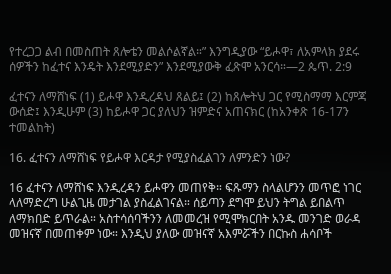የተረጋጋ ልብ በመስጠት ጸሎቴን መልሶልኛል።” እንግዲያው “ይሖዋ፣ ለአምላክ ያደሩ ሰዎችን ከፈተና እንዴት እንደሚያድን” እንደሚያውቅ ፈጽሞ አንርሳ።—2 ጴጥ. 2:9

ፈተናን ለማሸነፍ (1) ይሖዋ እንዲረዳህ ጸልይ፤ (2) ከጸሎትህ ጋር የሚስማማ እርምጃ ውሰድ፤ እንዲሁም (3) ከይሖዋ ጋር ያለህን ዝምድና አጠናክር (ከአንቀጽ 16-17ን ተመልከት)

16. ፈተናን ለማሸነፍ የይሖዋ እርዳታ የሚያስፈልገን ለምንድን ነው?

16 ፈተናን ለማሸነፍ እንዲረዳን ይሖዋን መጠየቅ። ፍጹማን ስላልሆንን መጥፎ ነገር ላለማድረግ ሁልጊዜ መታገል ያስፈልገናል። ሰይጣን ደግሞ ይህን ትግል ይበልጥ ለማክበድ ይጥራል። አስተሳሰባችንን ለመመረዝ የሚሞክርበት አንዱ መንገድ ወራዳ መዝናኛ በመጠቀም ነው። እንዲህ ያለው መዝናኛ አእምሯችን በርኩስ ሐሳቦች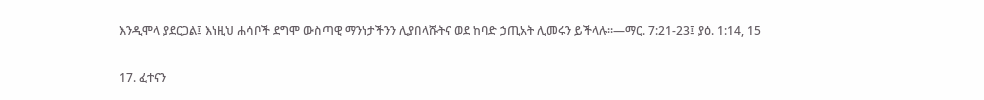እንዲሞላ ያደርጋል፤ እነዚህ ሐሳቦች ደግሞ ውስጣዊ ማንነታችንን ሊያበላሹትና ወደ ከባድ ኃጢአት ሊመሩን ይችላሉ።—ማር. 7:21-23፤ ያዕ. 1:14, 15

17. ፈተናን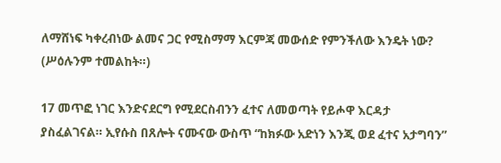ለማሸነፍ ካቀረብነው ልመና ጋር የሚስማማ እርምጃ መውሰድ የምንችለው እንዴት ነው? (ሥዕሉንም ተመልከት።)

17 መጥፎ ነገር እንድናደርግ የሚደርስብንን ፈተና ለመወጣት የይሖዋ እርዳታ ያስፈልገናል። ኢየሱስ በጸሎት ናሙናው ውስጥ “ከክፉው አድነን እንጂ ወደ ፈተና አታግባን”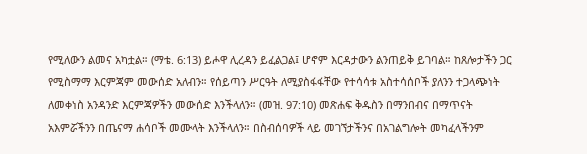የሚለውን ልመና አካቷል። (ማቴ. 6:13) ይሖዋ ሊረዳን ይፈልጋል፤ ሆኖም እርዳታውን ልንጠይቅ ይገባል። ከጸሎታችን ጋር የሚስማማ እርምጃም መውሰድ አለብን። የሰይጣን ሥርዓት ለሚያስፋፋቸው የተሳሳቱ አስተሳሰቦች ያለንን ተጋላጭነት ለመቀነስ አንዳንድ እርምጃዎችን መውሰድ እንችላለን። (መዝ. 97:10) መጽሐፍ ቅዱስን በማንበብና በማጥናት አእምሯችንን በጤናማ ሐሳቦች መሙላት እንችላለን። በስብሰባዎች ላይ መገኘታችንና በአገልግሎት መካፈላችንም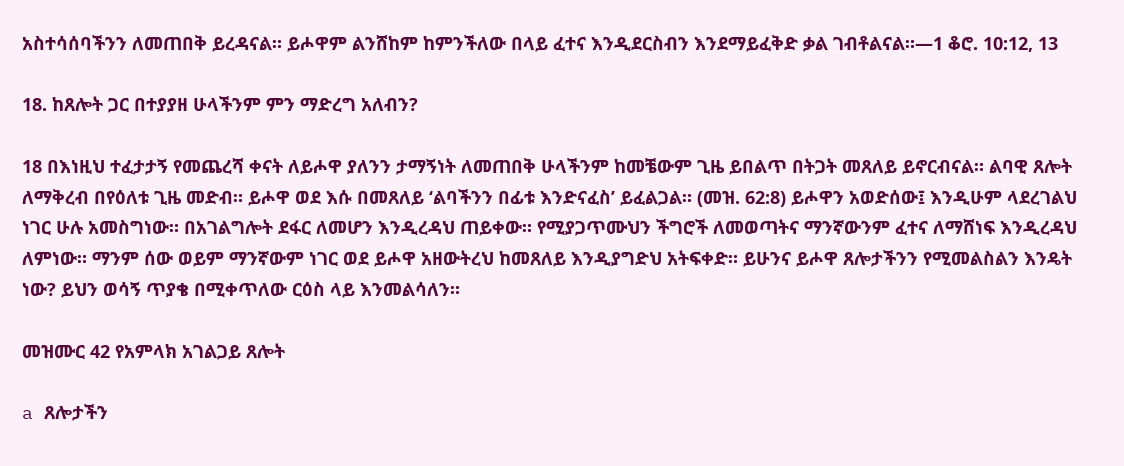አስተሳሰባችንን ለመጠበቅ ይረዳናል። ይሖዋም ልንሸከም ከምንችለው በላይ ፈተና እንዲደርስብን እንደማይፈቅድ ቃል ገብቶልናል።—1 ቆሮ. 10:12, 13

18. ከጸሎት ጋር በተያያዘ ሁላችንም ምን ማድረግ አለብን?

18 በእነዚህ ተፈታታኝ የመጨረሻ ቀናት ለይሖዋ ያለንን ታማኝነት ለመጠበቅ ሁላችንም ከመቼውም ጊዜ ይበልጥ በትጋት መጸለይ ይኖርብናል። ልባዊ ጸሎት ለማቅረብ በየዕለቱ ጊዜ መድብ። ይሖዋ ወደ እሱ በመጸለይ ‘ልባችንን በፊቱ እንድናፈስ’ ይፈልጋል። (መዝ. 62:8) ይሖዋን አወድሰው፤ እንዲሁም ላደረገልህ ነገር ሁሉ አመስግነው። በአገልግሎት ደፋር ለመሆን እንዲረዳህ ጠይቀው። የሚያጋጥሙህን ችግሮች ለመወጣትና ማንኛውንም ፈተና ለማሸነፍ እንዲረዳህ ለምነው። ማንም ሰው ወይም ማንኛውም ነገር ወደ ይሖዋ አዘውትረህ ከመጸለይ እንዲያግድህ አትፍቀድ። ይሁንና ይሖዋ ጸሎታችንን የሚመልስልን እንዴት ነው? ይህን ወሳኝ ጥያቄ በሚቀጥለው ርዕስ ላይ እንመልሳለን።

መዝሙር 42 የአምላክ አገልጋይ ጸሎት

a ጸሎታችን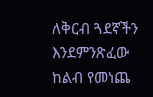ለቅርብ ጓደኛችን እንደምንጽፈው ከልብ የመነጨ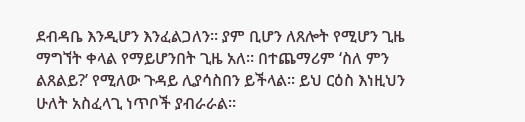ደብዳቤ እንዲሆን እንፈልጋለን። ያም ቢሆን ለጸሎት የሚሆን ጊዜ ማግኘት ቀላል የማይሆንበት ጊዜ አለ። በተጨማሪም ‘ስለ ምን ልጸልይ?’ የሚለው ጉዳይ ሊያሳስበን ይችላል። ይህ ርዕስ እነዚህን ሁለት አስፈላጊ ነጥቦች ያብራራል።